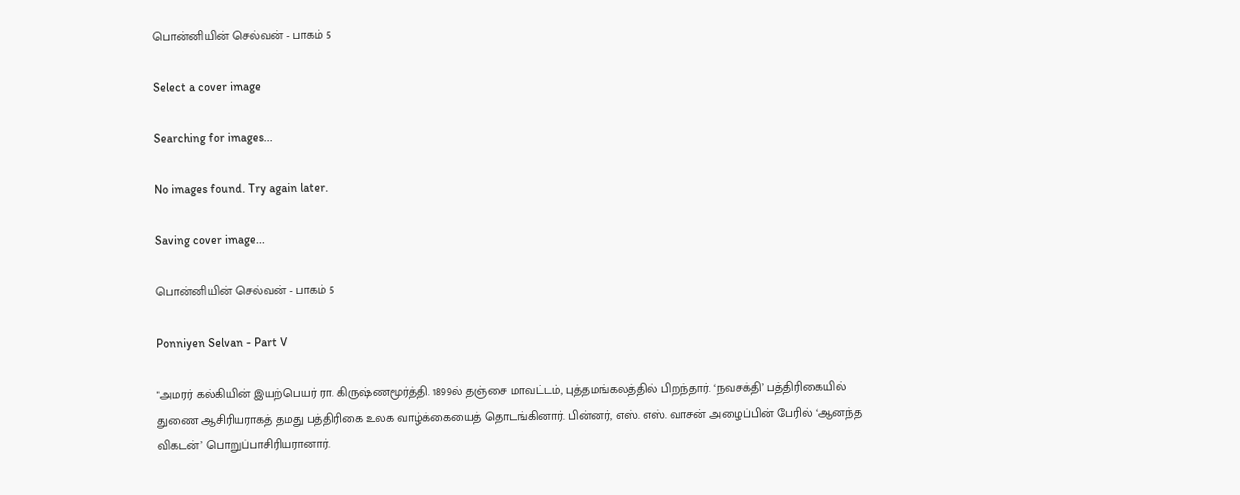பொன்னியின் செல்வன் - பாகம் 5

Select a cover image

Searching for images...

No images found. Try again later.

Saving cover image...

பொன்னியின் செல்வன் - பாகம் 5

Ponniyen Selvan - Part V

"அமரர் கல்கியின் இயற்பெயர் ரா. கிருஷ்ணமூர்த்தி. 1899ல் தஞ்சை மாவட்டம், புத்தமங்கலத்தில் பிறந்தார். ‘நவசக்தி’ பத்திரிகையில் துணை ஆசிரியராகத் தமது பத்திரிகை உலக வாழ்க்கையைத் தொடங்கினார். பின்னர், எஸ். எஸ். வாசன் அழைப்பின் பேரில் ‘ஆனந்த விகடன்’ பொறுப்பாசிரியரானார்.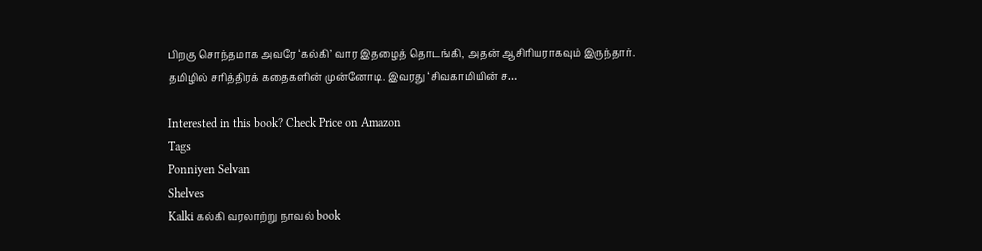பிறகு சொந்தமாக அவரே ‘கல்கி’ வார இதழைத் தொடங்கி, அதன் ஆசிரியராகவும் இருந்தார். தமிழில் சரித்திரக் கதைகளின் முன்னோடி. இவரது ‘சிவகாமியின் ச…

Interested in this book? Check Price on Amazon
Tags
Ponniyen Selvan
Shelves
Kalki கல்கி வரலாற்று நாவல் book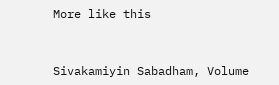More like this


Sivakamiyin Sabadham, Volume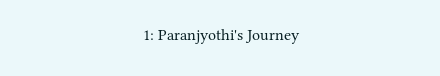1: Paranjyothi's Journey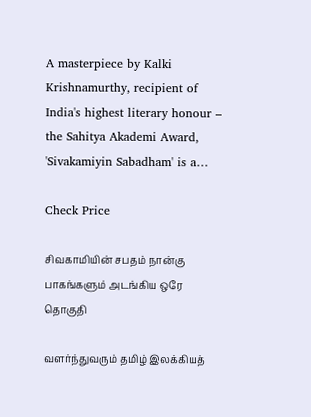A masterpiece by Kalki Krishnamurthy, recipient of India's highest literary honour – the Sahitya Akademi Award, 'Sivakamiyin Sabadham' is a…

Check Price

சிவகாமியின் சபதம் நான்கு பாகங்களும் அடங்கிய ஒரே தொகுதி

வளர்ந்துவரும் தமிழ் இலக்கியத்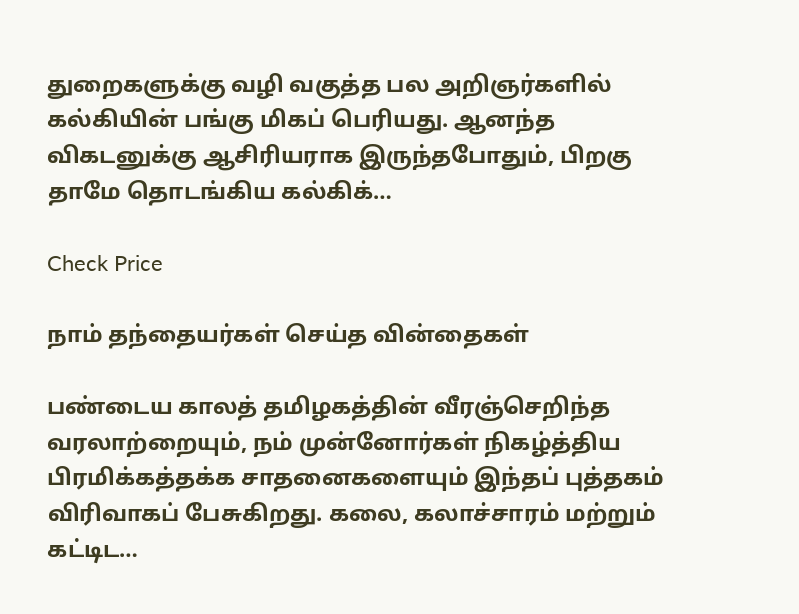துறைகளுக்கு வழி வகுத்த பல அறிஞர்களில் கல்கியின் பங்கு மிகப் பெரியது. ஆனந்த விகடனுக்கு ஆசிரியராக இருந்தபோதும், பிறகு தாமே தொடங்கிய கல்கிக்…

Check Price

நாம் தந்தையர்கள் செய்த வின்தைகள்

பண்டைய காலத் தமிழகத்தின் வீரஞ்செறிந்த வரலாற்றையும், நம் முன்னோர்கள் நிகழ்த்திய பிரமிக்கத்தக்க சாதனைகளையும் இந்தப் புத்தகம் விரிவாகப் பேசுகிறது. கலை, கலாச்சாரம் மற்றும் கட்டிட…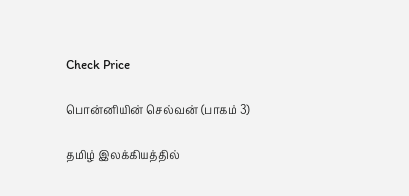Check Price

பொன்னியின் செல்வன் (பாகம் 3)

தமிழ் இலக்கியத்தில்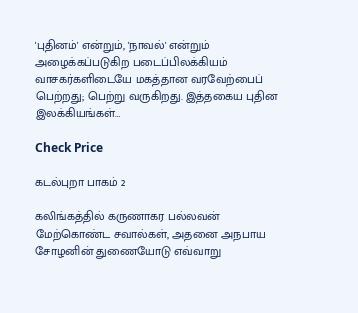'புதினம்' என்றும், 'நாவல்' என்றும் அழைக்கப்படுகிற படைப்பிலக்கியம் வாசகர்களிடையே மகத்தான வரவேற்பைப் பெற்றது; பெற்று வருகிறது. இத்தகைய புதின இலக்கியங்கள்…

Check Price

கடல்புறா பாகம் 2

கலிங்கத்தில் கருணாகர பல்லவன் மேற்கொண்ட சவால்கள், அதனை அநபாய சோழனின் துணையோடு எவ்வாறு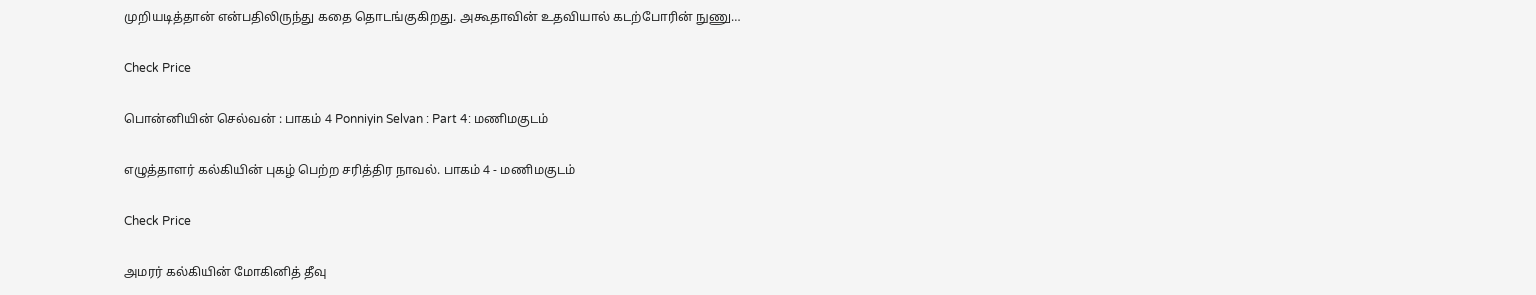முறியடித்தான் என்பதிலிருந்து கதை தொடங்குகிறது. அகூதாவின் உதவியால் கடற்போரின் நுணு…

Check Price

பொன்னியின் செல்வன் : பாகம் 4 Ponniyin Selvan : Part 4: மணிமகுடம்

எழுத்தாளர் கல்கியின் புகழ் பெற்ற சரித்திர நாவல். பாகம் 4 - மணிமகுடம்

Check Price

அமரர் கல்கியின் மோகினித் தீவு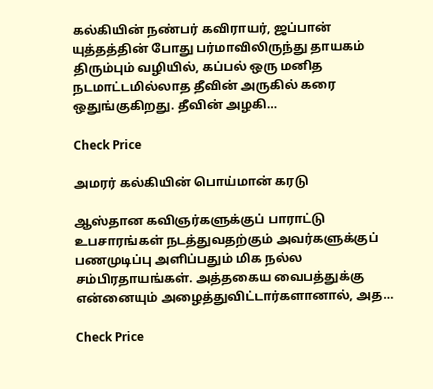கல்கியின் நண்பர் கவிராயர், ஜப்பான் யுத்தத்தின் போது பர்மாவிலிருந்து தாயகம் திரும்பும் வழியில், கப்பல் ஒரு மனித நடமாட்டமில்லாத தீவின் அருகில் கரை ஒதுங்குகிறது. தீவின் அழகி…

Check Price

அமரர் கல்கியின் பொய்மான் கரடு

ஆஸ்தான கவிஞர்களுக்குப் பாராட்டு உபசாரங்கள் நடத்துவதற்கும் அவர்களுக்குப் பணமுடிப்பு அளிப்பதும் மிக நல்ல சம்பிரதாயங்கள். அத்தகைய வைபத்துக்கு என்னையும் அழைத்துவிட்டார்களானால், அத…

Check Price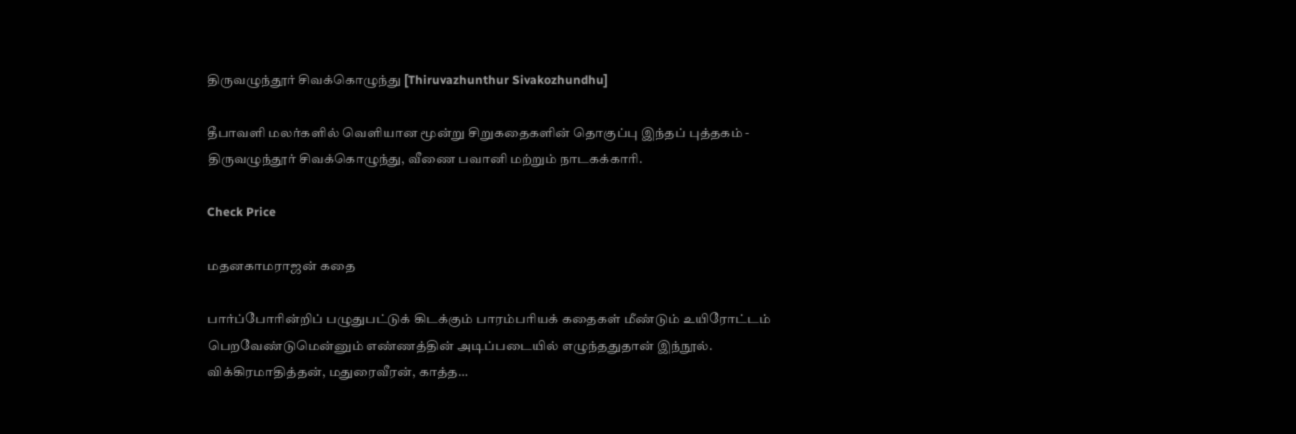திருவழுந்தூர் சிவக்கொழுந்து [Thiruvazhunthur Sivakozhundhu]

தீபாவளி மலர்களில் வெளியான மூன்று சிறுகதைகளின் தொகுப்பு இந்தப் புத்தகம் - திருவழுந்தூர் சிவக்கொழுந்து, வீணை பவானி மற்றும் நாடகக்காரி.

Check Price

மதனகாமராஜன் கதை

பார்ப்போரின்றிப் பழுதுபட்டுக் கிடக்கும் பாரம்பரியக் கதைகள் மீண்டும் உயிரோட்டம் பெறவேண்டுமென்னும் எண்ணத்தின் அடிப்படையில் எழுந்ததுதான் இந்நூல். விக்கிரமாதித்தன், மதுரைவீரன், காத்த…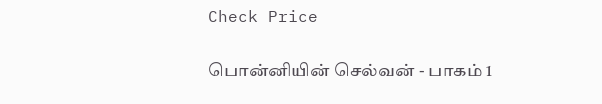Check Price

பொன்னியின் செல்வன் - பாகம் 1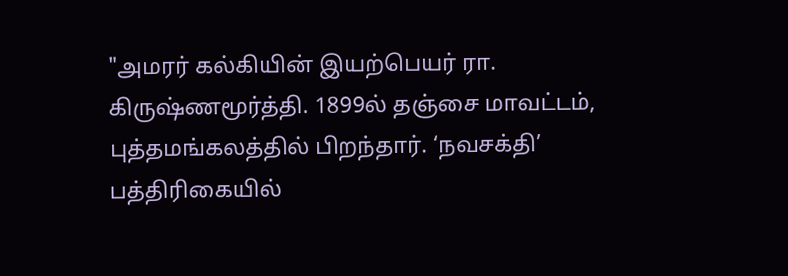"அமரர் கல்கியின் இயற்பெயர் ரா. கிருஷ்ணமூர்த்தி. 1899ல் தஞ்சை மாவட்டம், புத்தமங்கலத்தில் பிறந்தார். ‘நவசக்தி’ பத்திரிகையில்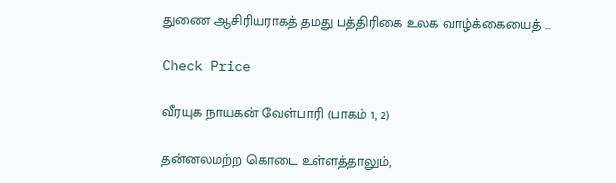துணை ஆசிரியராகத் தமது பத்திரிகை உலக வாழ்க்கையைத் …

Check Price

வீரயுக நாயகன் வேள்பாரி (பாகம் 1, 2)

தன்னலமற்ற கொடை உள்ளத்தாலும்,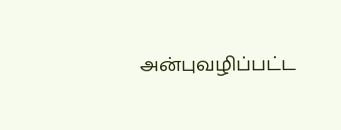அன்புவழிப்பட்ட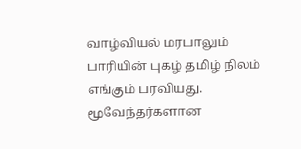வாழ்வியல் மரபாலும் பாரியின் புகழ் தமிழ் நிலம் எங்கும் பரவியது. மூவேந்தர்களான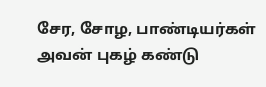சேர, சோழ, பாண்டியர்கள் அவன் புகழ் கண்டு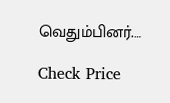வெதும்பினர்.…

Check Price